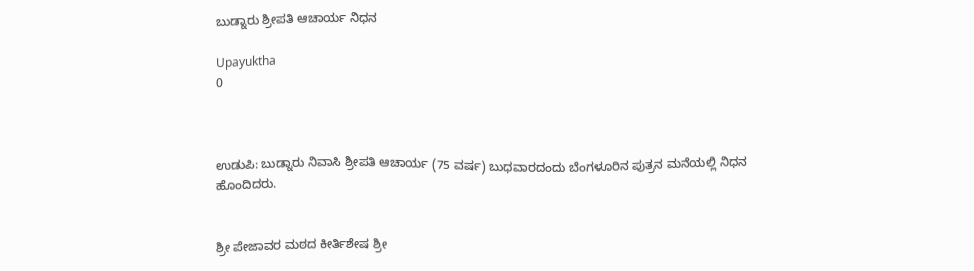ಬುಡ್ನಾರು ಶ್ರೀಪತಿ ಆಚಾರ್ಯ ನಿಧನ

Upayuktha
0



ಉಡುಪಿ: ಬುಡ್ನಾರು ನಿವಾಸಿ ಶ್ರೀಪತಿ ಆಚಾರ್ಯ (75 ವರ್ಷ) ಬುಧವಾರದಂದು ಬೆಂಗಳೂರಿನ ಪುತ್ರನ ಮನೆಯಲ್ಲಿ ನಿಧನ ಹೊಂದಿದರು.


ಶ್ರೀ ಪೇಜಾವರ ಮಠದ ಕೀರ್ತಿಶೇಷ ಶ್ರೀ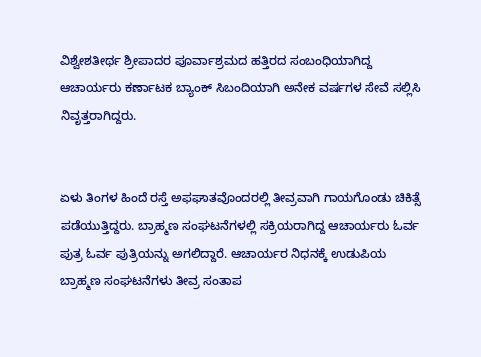ವಿಶ್ವೇಶತೀರ್ಥ ಶ್ರೀಪಾದರ ಪೂರ್ವಾಶ್ರಮದ ಹತ್ತಿರದ ಸಂಬಂಧಿಯಾಗಿದ್ದ ಆಚಾರ್ಯರು ಕರ್ಣಾಟಕ ಬ್ಯಾಂಕ್ ಸಿಬಂದಿಯಾಗಿ ಅನೇಕ ವರ್ಷಗಳ ಸೇವೆ ಸಲ್ಲಿಸಿ ನಿವೃತ್ತರಾಗಿದ್ದರು.


ಏಳು ತಿಂಗಳ ಹಿಂದೆ ರಸ್ತೆ ಅಫಘಾತವೊಂದರಲ್ಲಿ ತೀವ್ರವಾಗಿ ಗಾಯಗೊಂಡು ಚಿಕಿತ್ಸೆ ಪಡೆಯುತ್ತಿದ್ದರು. ಬ್ರಾಹ್ಮಣ ಸಂಘಟನೆಗಳಲ್ಲಿ ಸಕ್ರಿಯರಾಗಿದ್ದ ಆಚಾರ್ಯರು ಓರ್ವ ಪುತ್ರ ಓರ್ವ ಪುತ್ರಿಯನ್ನು ಅಗಲಿದ್ದಾರೆ. ಆಚಾರ್ಯರ ನಿಧನಕ್ಕೆ ಉಡುಪಿಯ ಬ್ರಾಹ್ಮಣ ಸಂಘಟನೆಗಳು ತೀವ್ರ ಸಂತಾಪ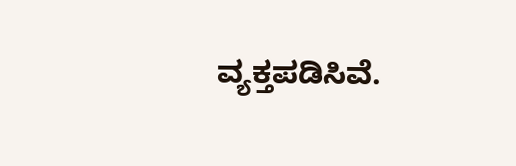ವ್ಯಕ್ತಪಡಿಸಿವೆ.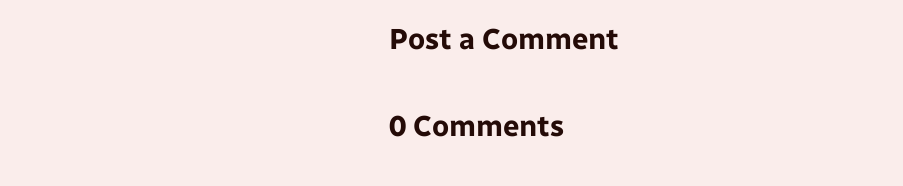Post a Comment

0 Comments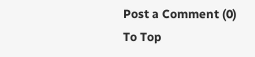Post a Comment (0)
To Top